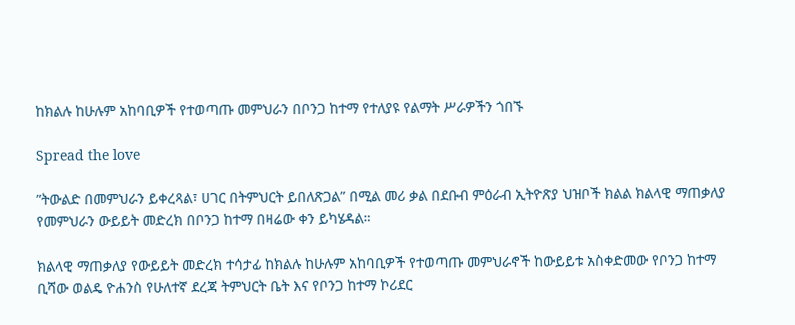ከክልሉ ከሁሉም አከባቢዎች የተወጣጡ መምህራን በቦንጋ ከተማ የተለያዩ የልማት ሥራዎችን ጎበኙ

Spread the love

”ትውልድ በመምህራን ይቀረጻል፣ ሀገር በትምህርት ይበለጽጋል” በሚል መሪ ቃል በደቡብ ምዕራብ ኢትዮጽያ ህዝቦች ክልል ክልላዊ ማጠቃለያ የመምህራን ውይይት መድረክ በቦንጋ ከተማ በዛሬው ቀን ይካሄዳል።

ክልላዊ ማጠቃለያ የውይይት መድረክ ተሳታፊ ከክልሉ ከሁሉም አከባቢዎች የተወጣጡ መምህራኖች ከውይይቱ አስቀድመው የቦንጋ ከተማ ቢሻው ወልዴ ዮሐንስ የሁለተኛ ደረጃ ትምህርት ቤት እና የቦንጋ ከተማ ኮሪደር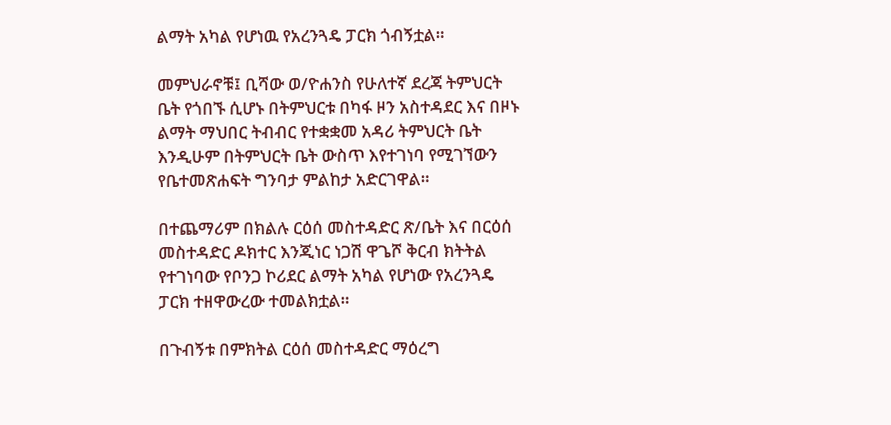ልማት አካል የሆነዉ የአረንጓዴ ፓርክ ጎብኝቷል።

መምህራኖቹ፤ ቢሻው ወ/ዮሐንስ የሁለተኛ ደረጃ ትምህርት ቤት የጎበኙ ሲሆኑ በትምህርቱ በካፋ ዞን አስተዳደር እና በዞኑ ልማት ማህበር ትብብር የተቋቋመ አዳሪ ትምህርት ቤት እንዲሁም በትምህርት ቤት ውስጥ እየተገነባ የሚገኘውን የቤተመጽሐፍት ግንባታ ምልከታ አድርገዋል።

በተጨማሪም በክልሉ ርዕሰ መስተዳድር ጽ/ቤት እና በርዕሰ መስተዳድር ዶክተር እንጂነር ነጋሽ ዋጌሾ ቅርብ ክትትል የተገነባው የቦንጋ ኮሪደር ልማት አካል የሆነው የአረንጓዴ ፓርክ ተዘዋውረው ተመልክቷል።

በጉብኝቱ በምክትል ርዕሰ መስተዳድር ማዕረግ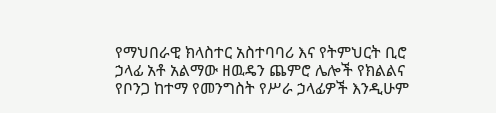የማህበራዊ ክላስተር አስተባባሪ እና የትምህርት ቢሮ ኃላፊ አቶ አልማው ዘዉዴን ጨምሮ ሌሎች የክልልና የቦንጋ ከተማ የመንግስት የሥራ ኃላፊዎች እንዲሁም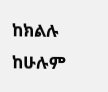ከክልሉ ከሁሉም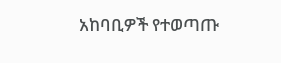አከባቢዎች የተወጣጡ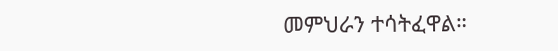መምህራን ተሳትፈዋል።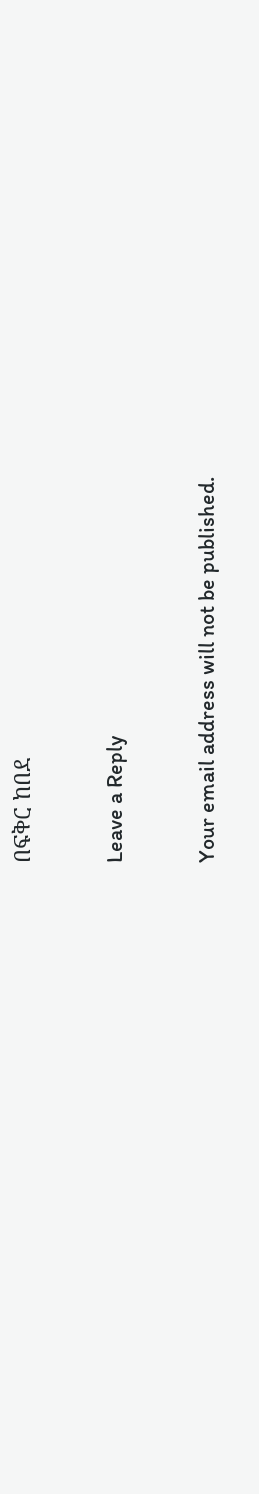በፍቅር ከበደ

Leave a Reply

Your email address will not be published.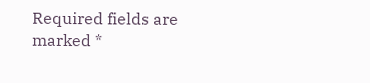Required fields are marked *